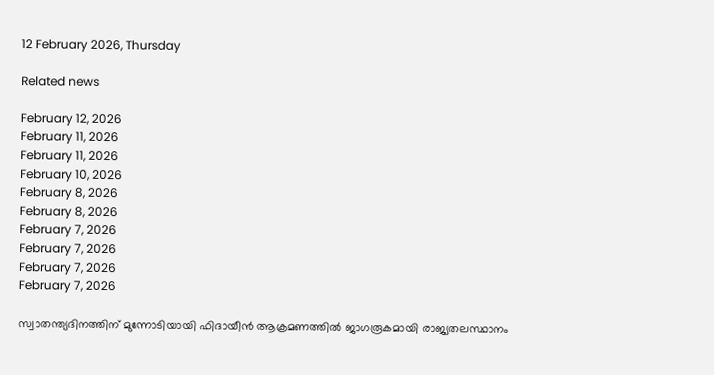12 February 2026, Thursday

Related news

February 12, 2026
February 11, 2026
February 11, 2026
February 10, 2026
February 8, 2026
February 8, 2026
February 7, 2026
February 7, 2026
February 7, 2026
February 7, 2026

സ്വാതന്ത്യദിനത്തിന് മുന്നോടിയായി ഫിദായീന്‍ ആക്രമണത്തില്‍ ജാഗരൂകമായി രാജ്യതലസ്ഥാനം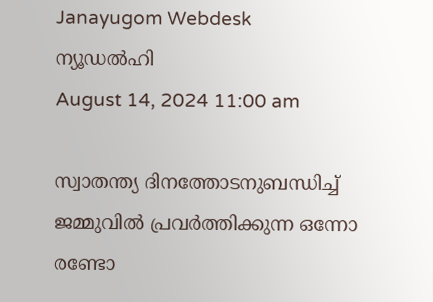Janayugom Webdesk
ന്യൂഡല്‍ഹി
August 14, 2024 11:00 am

സ്വാതന്ത്യ ദിനത്തോടനുബന്ധിച്ച് ജമ്മുവില്‍ പ്രവര്‍ത്തിക്കുന്ന ഒന്നോ രണ്ടോ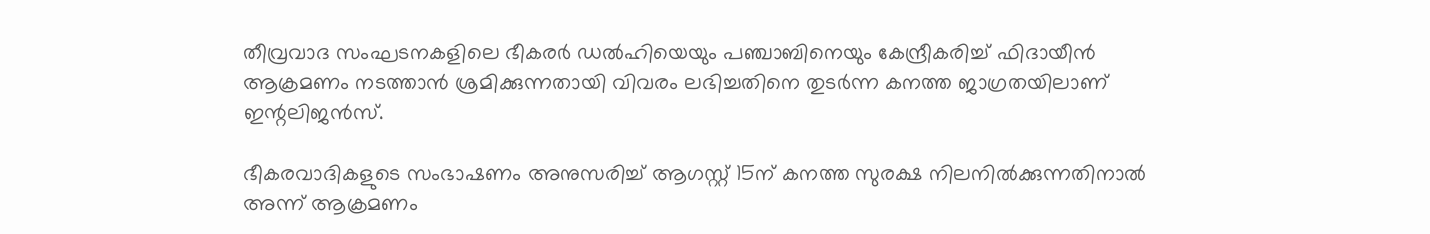തീവ്രവാദ സംഘടനകളിലെ ഭീകരര്‍ ഡല്‍ഹിയെയും പഞ്ചാബിനെയും കേന്ദ്രീകരിച്ച് ഫിദായീന്‍ ആക്രമണം നടത്താന്‍ ശ്രമിക്കുന്നതായി വിവരം ലഭിച്ചതിനെ തുടര്‍ന്ന കനത്ത ജാഗ്രതയിലാണ് ഇന്റലിജന്‍സ്.

ഭീകരവാദികളുടെ സംഭാഷണം അനുസരിച്ച് ആഗസ്റ്റ് 15ന് കനത്ത സുരക്ഷ നിലനില്‍ക്കുന്നതിനാല്‍ അന്ന് ആക്രമണം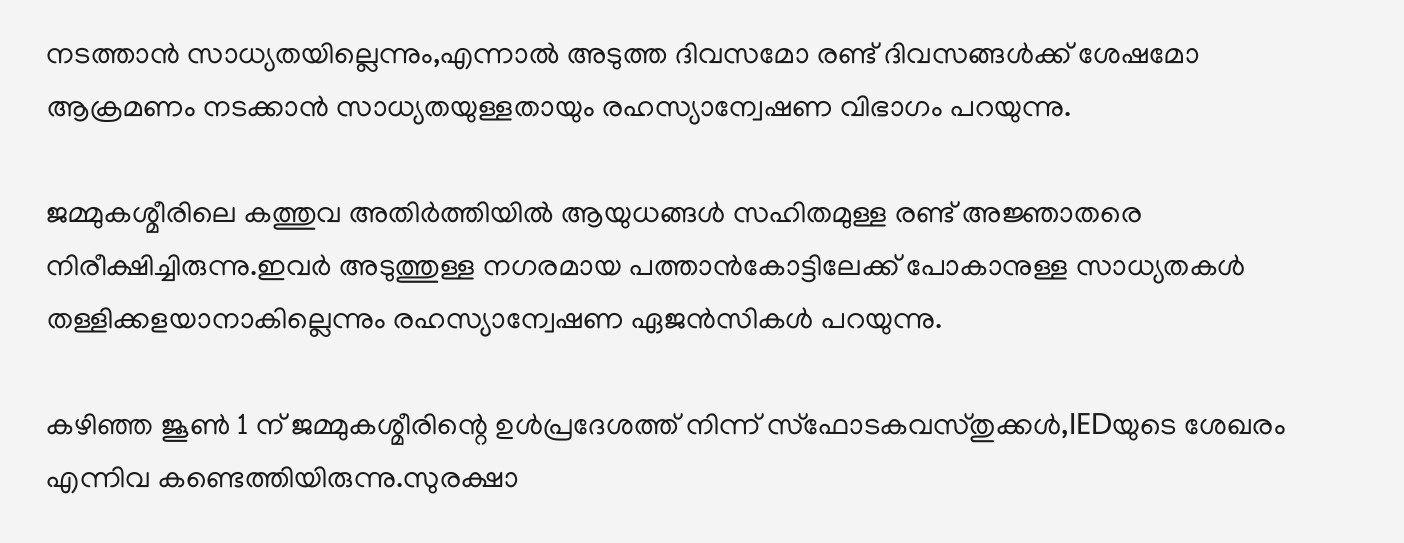നടത്താന്‍ സാധ്യതയില്ലെന്നും,എന്നാല്‍ അടുത്ത ദിവസമോ രണ്ട് ദിവസങ്ങള്‍ക്ക് ശേഷമോ ആക്രമണം നടക്കാന്‍ സാധ്യതയുള്ളതായും രഹസ്യാന്വേഷണ വിഭാഗം പറയുന്നു.

ജമ്മുകശ്മീരിലെ കത്തുവ അതിര്‍ത്തിയില്‍ ആയുധങ്ങള്‍ സഹിതമുള്ള രണ്ട് അജ്ഞാതരെ നിരീക്ഷിച്ചിരുന്നു.ഇവര്‍ അടുത്തുള്ള നഗരമായ പത്താന്‍കോട്ടിലേക്ക് പോകാനുള്ള സാധ്യതകള്‍ തള്ളിക്കളയാനാകില്ലെന്നും രഹസ്യാന്വേഷണ ഏജന്‍സികള്‍ പറയുന്നു.

കഴിഞ്ഞ ജൂണ്‍ 1 ന് ജമ്മുകശ്മീരിന്റെ ഉള്‍പ്രദേശത്ത് നിന്ന് സ്‌ഫോടകവസ്തുക്കള്‍,IEDയുടെ ശേഖരം എന്നിവ കണ്ടെത്തിയിരുന്നു.സുരക്ഷാ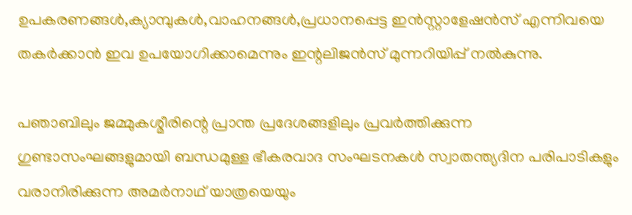ഉപകരണങ്ങള്‍,ക്യാമ്പുകള്‍,വാഹനങ്ങള്‍,പ്രധാനപ്പെട്ട ഇന്‍സ്റ്റാളേഷന്‍സ് എന്നിവയെ തകര്‍ക്കാന്‍ ഇവ ഉപയോഗിക്കാമെന്നും ഇന്റലിജന്‍സ് മുന്നറിയിപ്പ് നല്‍കുന്നു.

പഞാബിലും ജമ്മുകശ്മീരിന്റെ പ്രാന്ത പ്രദേശങ്ങളിലും പ്രവര്‍ത്തിക്കുന്ന ഗുണ്ടാസംഘങ്ങളുമായി ബന്ധമുള്ള ഭീകരവാദ സംഘടനകള്‍ സ്വാതന്ത്യദിന പരിപാടികളും വരാനിരിക്കുന്ന അമര്‍നാഥ് യാത്രയെയും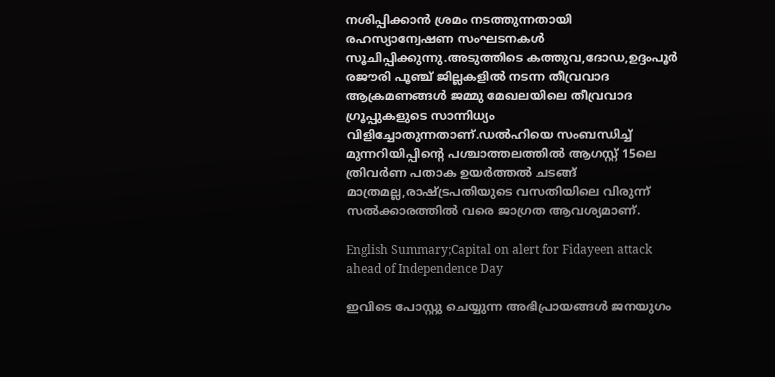നശിപ്പിക്കാന്‍ ശ്രമം നടത്തുന്നതായി രഹസ്യാന്വേഷണ സംഘടനകള്‍ സൂചിപ്പിക്കുന്നു.അടുത്തിടെ കത്തുവ,ദോഡ,ഉദ്ദംപൂര്‍ രജൗരി പൂഞ്ച് ജില്ലകളില്‍ നടന്ന തീവ്രവാദ ആക്രമണങ്ങള്‍ ജമ്മു മേഖലയിലെ തീവ്രവാദ ഗ്രൂപ്പുകളുടെ സാന്നിധ്യം വിളിച്ചോതുന്നതാണ്.ഡല്‍ഹിയെ സംബന്ധിച്ച് മുന്നറിയിപ്പിന്റെ പശ്ചാത്തലത്തില്‍ ആഗസ്റ്റ് 15ലെ ത്രിവര്‍ണ പതാക ഉയര്‍ത്തല്‍ ചടങ്ങ് മാത്രമല്ല,രാഷ്ട്രപതിയുടെ വസതിയിലെ വിരുന്ന് സല്‍ക്കാരത്തില്‍ വരെ ജാഗ്രത ആവശ്യമാണ്.

English Summary;Capital on alert for Fidayeen attack ahead of Independence Day

ഇവിടെ പോസ്റ്റു ചെയ്യുന്ന അഭിപ്രായങ്ങള്‍ ജനയുഗം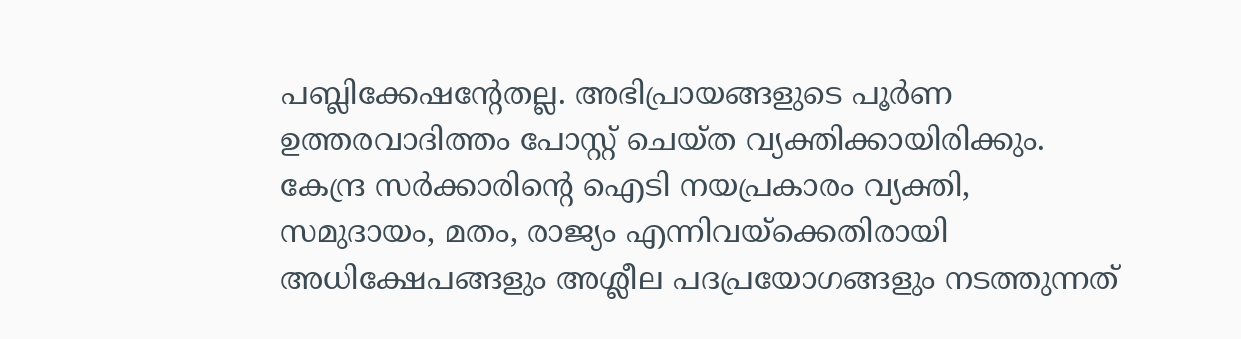പബ്ലിക്കേഷന്റേതല്ല. അഭിപ്രായങ്ങളുടെ പൂര്‍ണ ഉത്തരവാദിത്തം പോസ്റ്റ് ചെയ്ത വ്യക്തിക്കായിരിക്കും. കേന്ദ്ര സര്‍ക്കാരിന്റെ ഐടി നയപ്രകാരം വ്യക്തി, സമുദായം, മതം, രാജ്യം എന്നിവയ്‌ക്കെതിരായി അധിക്ഷേപങ്ങളും അശ്ലീല പദപ്രയോഗങ്ങളും നടത്തുന്നത്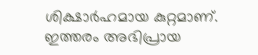ശിക്ഷാര്‍ഹമായ കുറ്റമാണ്. ഇത്തരം അഭിപ്രായ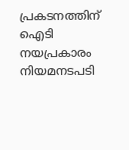പ്രകടനത്തിന് ഐടി നയപ്രകാരം നിയമനടപടി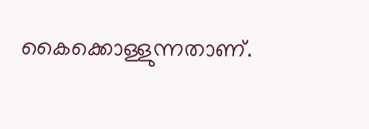കൈക്കൊള്ളുന്നതാണ്.